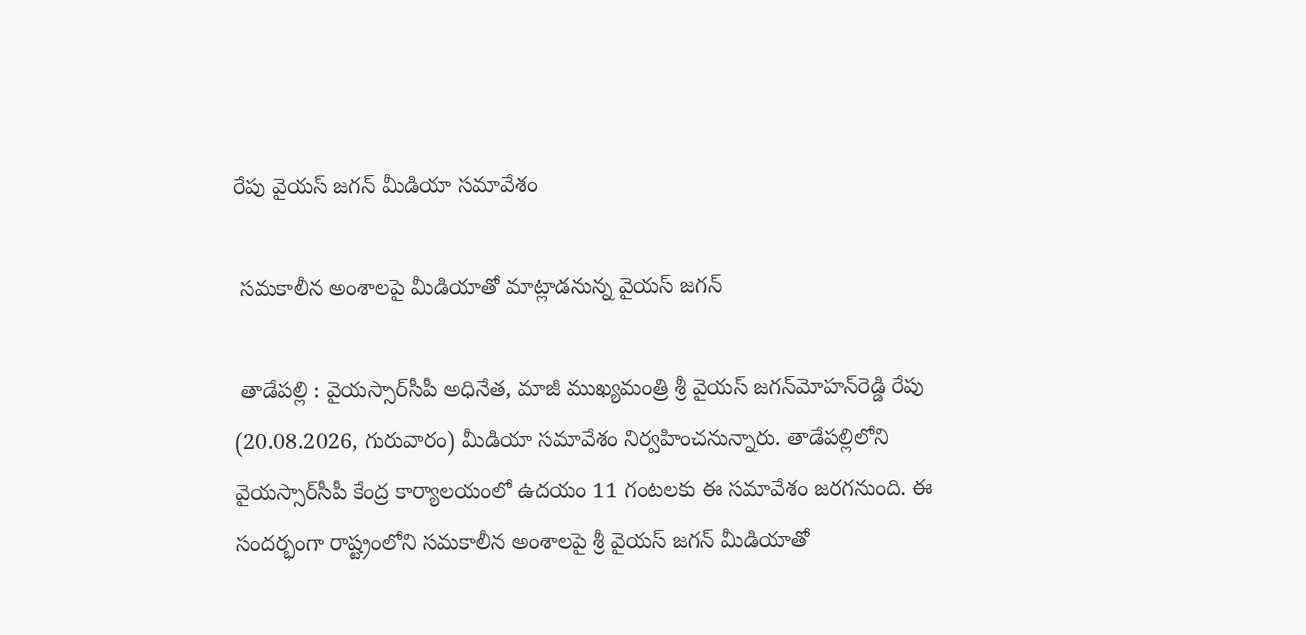రేపు వైయస్‌ జగన్‌ మీడియా సమావేశం

 సమకాలీన అంశాలపై మీడియాతో మాట్లాడనున్న వైయస్‌ జగన్‌

 తాడేపల్లి : వైయస్సార్‌సీపీ అధినేత, మాజీ ముఖ్యమంత్రి శ్రీ వైయస్‌ జగన్‌మోహన్‌రెడ్డి రేపు (20.08.2026, గురువారం) మీడియా సమావేశం నిర్వహించనున్నారు. తాడేపల్లిలోని వైయస్సార్‌సీపీ కేంద్ర కార్యాలయంలో ఉదయం 11 గంటలకు ఈ సమావేశం జరగనుంది. ఈ సందర్భంగా రాష్ట్రంలోని సమకాలీన అంశాలపై శ్రీ వైయస్‌ జగన్‌ మీడియాతో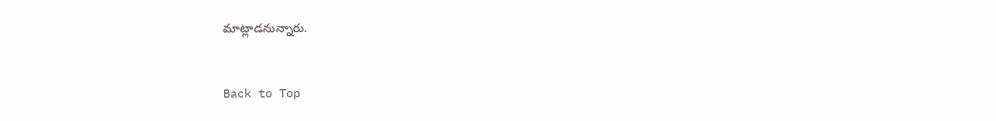మాట్లాడనున్నారు.


Back to Top